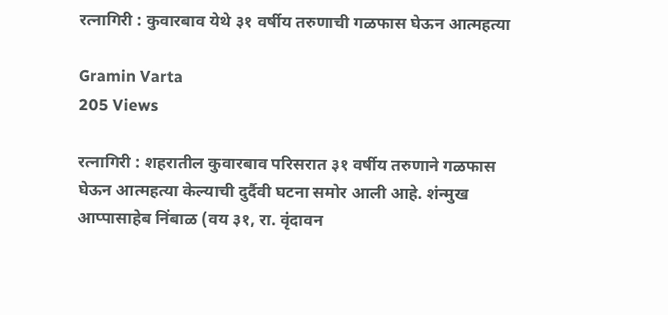रत्नागिरी : कुवारबाव येथे ३१ वर्षीय तरुणाची गळफास घेऊन आत्महत्या

Gramin Varta
205 Views

रत्नागिरी : शहरातील कुवारबाव परिसरात ३१ वर्षीय तरुणाने गळफास घेऊन आत्महत्या केल्याची दुर्दैवी घटना समोर आली आहे. शंन्मुख आप्पासाहेब निंबाळ (वय ३१, रा. वृंदावन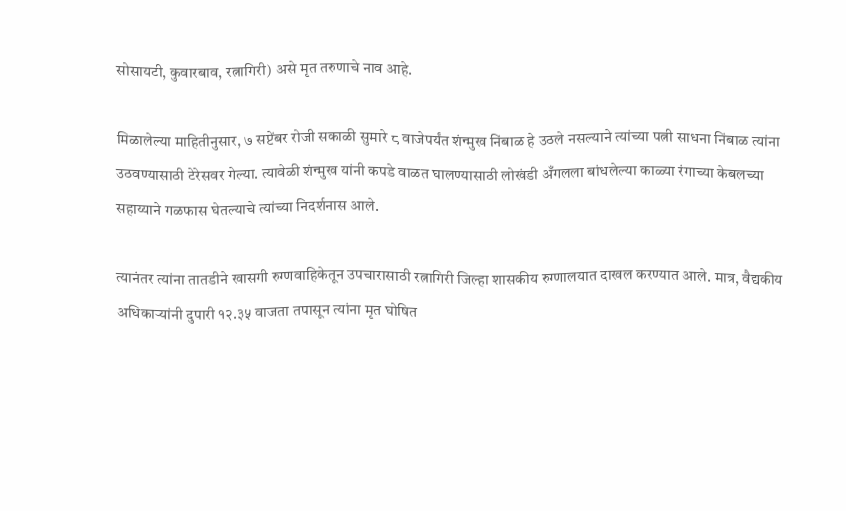सोसायटी, कुवारबाव, रत्नागिरी) असे मृत तरुणाचे नाव आहे.

मिळालेल्या माहितीनुसार, ७ सप्टेंबर रोजी सकाळी सुमारे ८ वाजेपर्यंत शंन्मुख निंबाळ हे उठले नसल्याने त्यांच्या पत्नी साधना निंबाळ त्यांना उठवण्यासाठी टेरेसवर गेल्या. त्यावेळी शंन्मुख यांनी कपडे वाळत घालण्यासाठी लोखंडी अँगलला बांधलेल्या काळ्या रंगाच्या केबलच्या सहाय्याने गळफास घेतल्याचे त्यांच्या निदर्शनास आले.

त्यानंतर त्यांना तातडीने खासगी रुग्णवाहिकेतून उपचारासाठी रत्नागिरी जिल्हा शासकीय रुग्णालयात दाखल करण्यात आले. मात्र, वैद्यकीय अधिकाऱ्यांनी दुपारी १२.३५ वाजता तपासून त्यांना मृत घोषित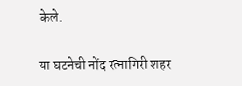केले.

या घटनेची नोंद रत्नागिरी शहर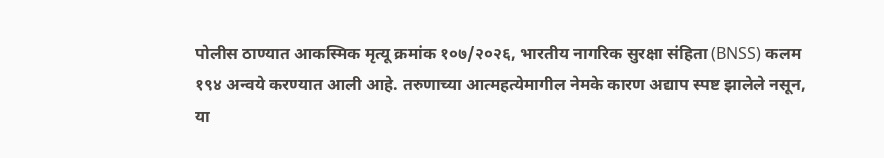पोलीस ठाण्यात आकस्मिक मृत्यू क्रमांक १०७/२०२६, भारतीय नागरिक सुरक्षा संहिता (BNSS) कलम १९४ अन्वये करण्यात आली आहे. तरुणाच्या आत्महत्येमागील नेमके कारण अद्याप स्पष्ट झालेले नसून, या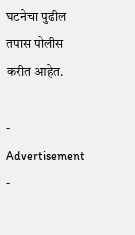घटनेचा पुढील तपास पोलीस करीत आहेत.

- Advertisement -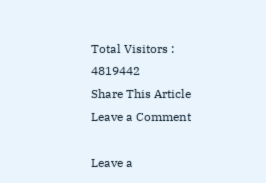Total Visitors :
4819442
Share This Article
Leave a Comment

Leave a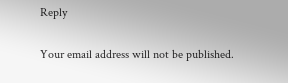Reply

Your email address will not be published.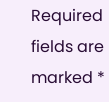Required fields are marked *